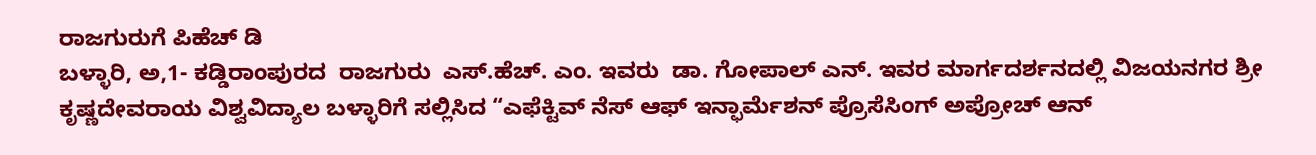ರಾಜಗುರುಗೆ ಪಿಹೆಚ್ ಡಿ
ಬಳ್ಳಾರಿ, ಅ,1- ಕಡ್ಡಿರಾಂಪುರದ  ರಾಜಗುರು  ಎಸ್.ಹೆಚ್. ಎಂ. ಇವರು  ಡಾ. ಗೋಪಾಲ್ ಎನ್. ಇವರ ಮಾರ್ಗದರ್ಶನದಲ್ಲಿ ವಿಜಯನಗರ ಶ್ರೀ ಕೃಷ್ಣದೇವರಾಯ ವಿಶ್ವವಿದ್ಯಾಲ ಬಳ್ಳಾರಿಗೆ ಸಲ್ಲಿಸಿದ “ಎಫೆಕ್ಟಿವ್ ನೆಸ್ ಆಫ್ ಇನ್ಫಾರ್ಮೆಶನ್ ಪ್ರೊಸೆಸಿಂಗ್ ಅಪ್ರೋಚ್ ಆನ್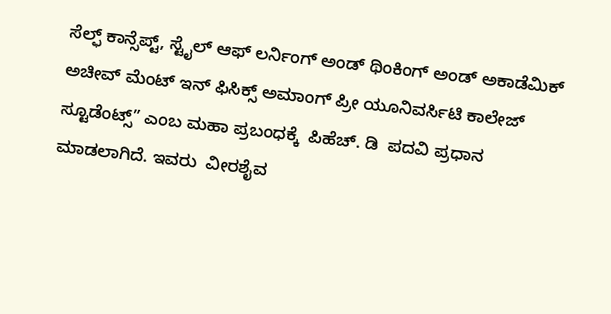ಸೆಲ್ಫ್ ಕಾನ್ಸೆಪ್ಟ್, ಸ್ಟೈಲ್ ಆಫ್ ಲರ್ನಿಂಗ್ ಅಂಡ್ ಥಿಂಕಿಂಗ್ ಅಂಡ್ ಅಕಾಡೆಮಿಕ್ ಅಚೀವ್ ಮೆಂಟ್ ಇನ್ ಫಿಸಿಕ್ಸ್ ಅಮಾಂಗ್ ಪ್ರೀ ಯೂನಿವರ್ಸಿಟಿ ಕಾಲೇಜ್ ಸ್ಟೂಡೆಂಟ್ಸ್” ಎಂಬ ಮಹಾ ಪ್ರಬಂಧಕ್ಕೆ  ಪಿಹೆಚ್. ಡಿ  ಪದವಿ ಪ್ರಧಾನ ಮಾಡಲಾಗಿದೆ. ಇವರು  ವೀರಶೈವ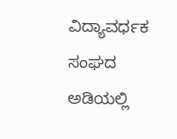ವಿದ್ಯಾವರ್ಧಕ ಸಂಘದ ಅಡಿಯಲ್ಲಿ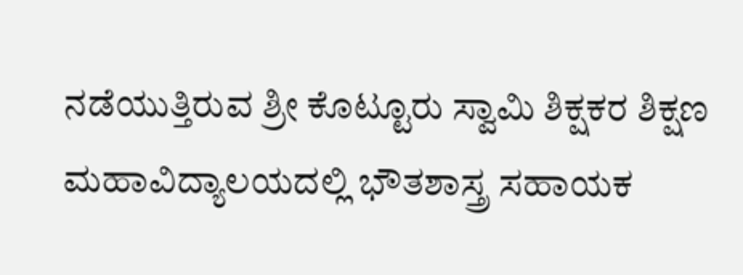ನಡೆಯುತ್ತಿರುವ ಶ್ರೀ ಕೊಟ್ಟೂರು ಸ್ವಾಮಿ ಶಿಕ್ಷಕರ ಶಿಕ್ಷಣ ಮಹಾವಿದ್ಯಾಲಯದಲ್ಲಿ ಭೌತಶಾಸ್ತ್ರ ಸಹಾಯಕ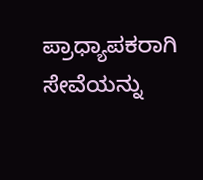ಪ್ರಾಧ್ಯಾಪಕರಾಗಿ ಸೇವೆಯನ್ನು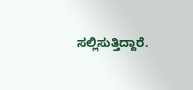ಸಲ್ಲಿಸುತ್ತಿದ್ದಾರೆ.